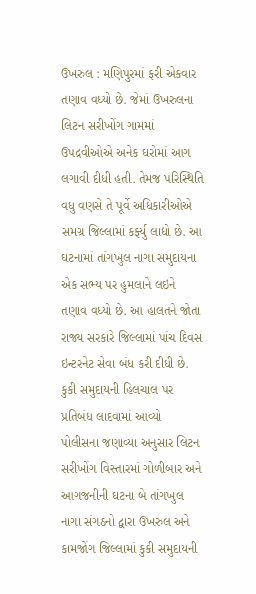ઉખરુલ : મણિપુરમાં ફરી એકવાર તણાવ વધ્યો છે. જેમાં ઉખરુલના લિટન સરીખોંગ ગામમાં ઉપદ્રવીઓએ અનેક ઘરોમાં આગ લગાવી દીધી હતી. તેમજ પરિસ્થિતિ વધુ વણસે તે પૂર્વે અધિકારીઓએ સમગ્ર જિલ્લામાં કર્ફ્યુ લાદ્યો છે. આ ઘટનામાં તાંગખુલ નાગા સમુદાયના એક સભ્ય પર હુમલાને લઇને તણાવ વધ્યો છે. આ હાલતને જોતા રાજ્ય સરકારે જિલ્લામાં પાંચ દિવસ ઇન્ટરનેટ સેવા બંધ કરી દીધી છે.
કુકી સમુદાયની હિલચાલ પર પ્રતિબંધ લાદવામાં આવ્યો
પોલીસના જણાવ્યા અનુસાર લિટન સરીખોંગ વિસ્તારમાં ગોળીબાર અને આગજનીની ઘટના બે તાંગખુલ નાગા સંગઠનો દ્વારા ઉખરુલ અને કામજોંગ જિલ્લામાં કુકી સમુદાયની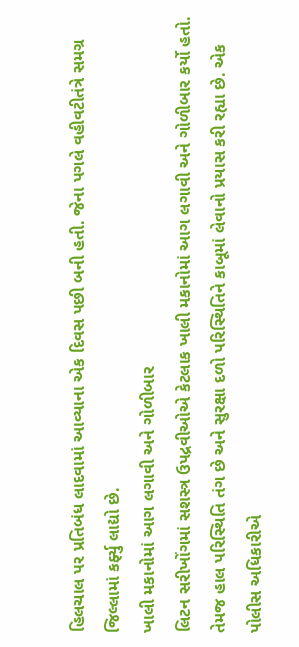હિલચાલ પર પ્રતિબંધ લાદવામાં આવ્યાના એક દિવસ પછી બની હતી. જેના પગલે વહીવટીતંત્રે સમગ્ર જિલ્લામાં કર્ફ્યુ લાદ્યો છે.
ખાલી મકાનોમાં આગ લગાવી અને ગોળીબાર
લિટન સરીખોંગમાં સશસ્ત્ર ઉપદ્રવીઓએ કેટલાક ખાલી મકાનોમાં આગ લગાવી અને ગોળીબાર કર્યો હતો. તેમજ હાલ પરિસ્થિતિ તંગ છે અને સુરક્ષા દળો પરિસ્થિતિને કાબૂમાં લેવાનો પ્રયાસ કરી રહ્યા છે. એક પોલીસ અધિકારીએ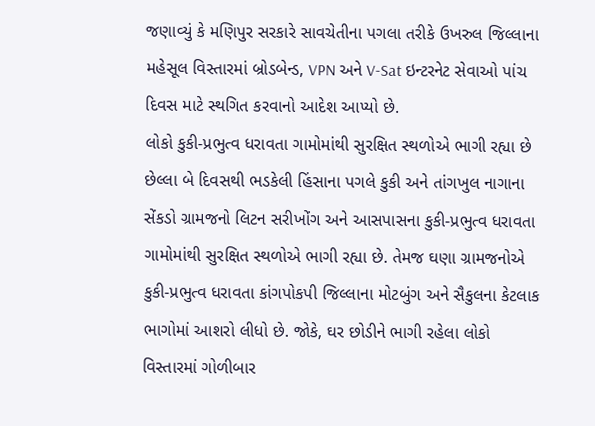જણાવ્યું કે મણિપુર સરકારે સાવચેતીના પગલા તરીકે ઉખરુલ જિલ્લાના મહેસૂલ વિસ્તારમાં બ્રોડબેન્ડ, VPN અને V-Sat ઇન્ટરનેટ સેવાઓ પાંચ દિવસ માટે સ્થગિત કરવાનો આદેશ આપ્યો છે.
લોકો કુકી-પ્રભુત્વ ધરાવતા ગામોમાંથી સુરક્ષિત સ્થળોએ ભાગી રહ્યા છે
છેલ્લા બે દિવસથી ભડકેલી હિંસાના પગલે કુકી અને તાંગખુલ નાગાના સેંકડો ગ્રામજનો લિટન સરીખોંગ અને આસપાસના કુકી-પ્રભુત્વ ધરાવતા ગામોમાંથી સુરક્ષિત સ્થળોએ ભાગી રહ્યા છે. તેમજ ઘણા ગ્રામજનોએ કુકી-પ્રભુત્વ ધરાવતા કાંગપોકપી જિલ્લાના મોટબુંગ અને સૈકુલના કેટલાક ભાગોમાં આશરો લીધો છે. જોકે, ઘર છોડીને ભાગી રહેલા લોકો વિસ્તારમાં ગોળીબાર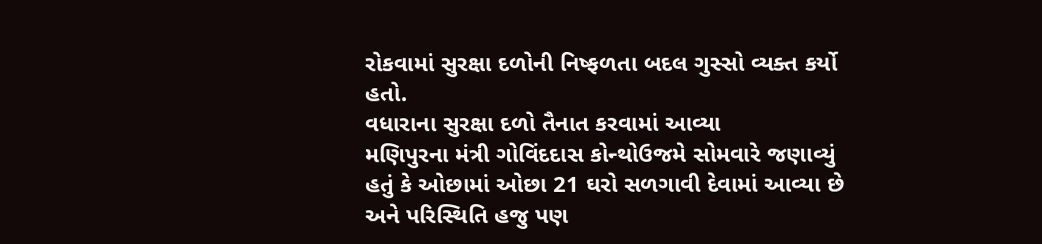રોકવામાં સુરક્ષા દળોની નિષ્ફળતા બદલ ગુસ્સો વ્યક્ત કર્યો હતો.
વધારાના સુરક્ષા દળો તૈનાત કરવામાં આવ્યા
મણિપુરના મંત્રી ગોવિંદદાસ કોન્થોઉજમે સોમવારે જણાવ્યું હતું કે ઓછામાં ઓછા 21 ઘરો સળગાવી દેવામાં આવ્યા છે અને પરિસ્થિતિ હજુ પણ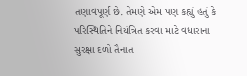તણાવપૂર્ણ છે. તેમણે એમ પણ કહ્યું હતું કે પરિસ્થિતિને નિયંત્રિત કરવા માટે વધારાના સુરક્ષા દળો તૈનાત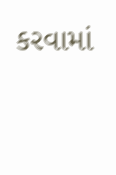કરવામાં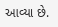આવ્યા છે.